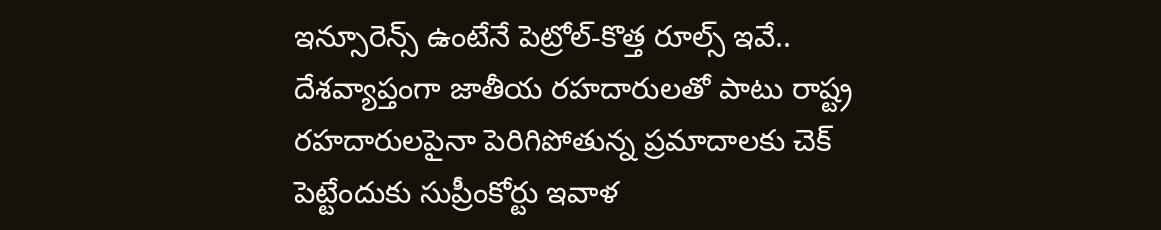ఇన్సూరెన్స్ ఉంటేనే పెట్రోల్-కొత్త రూల్స్ ఇవే..
దేశవ్యాప్తంగా జాతీయ రహదారులతో పాటు రాష్ట్ర రహదారులపైనా పెరిగిపోతున్న ప్రమాదాలకు చెక్ పెట్టేందుకు సుప్రీంకోర్టు ఇవాళ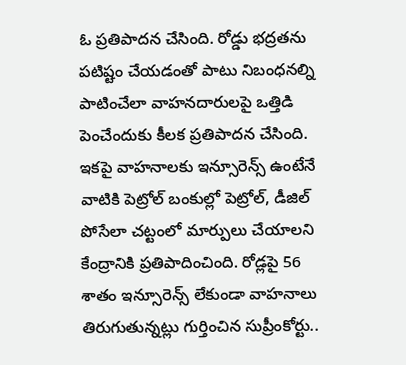ఓ ప్రతిపాదన చేసింది. రోడ్డు భద్రతను పటిష్టం చేయడంతో పాటు నిబంధనల్ని పాటించేలా వాహనదారులపై ఒత్తిడి పెంచేందుకు కీలక ప్రతిపాదన చేసింది. ఇకపై వాహనాలకు ఇన్సూరెన్స్ ఉంటేనే వాటికి పెట్రోల్ బంకుల్లో పెట్రోల్, డీజిల్ పోసేలా చట్టంలో మార్పులు చేయాలని కేంద్రానికి ప్రతిపాదించింది. రోడ్లపై 56 శాతం ఇన్సూరెన్స్ లేకుండా వాహనాలు తిరుగుతున్నట్లు గుర్తించిన సుప్రీంకోర్టు..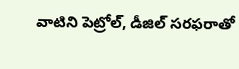వాటిని పెట్రోల్, డీజిల్ సరఫరాతో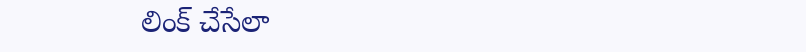లింక్ చేసేలా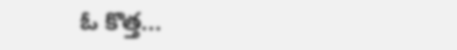ఓ కొత్త...